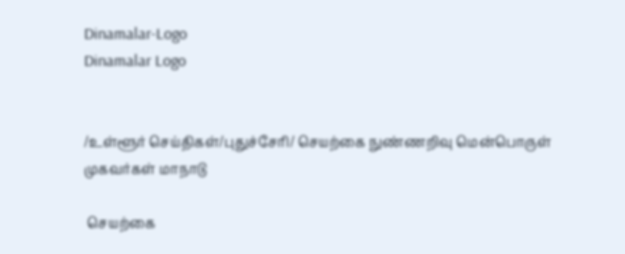Dinamalar-Logo
Dinamalar Logo


/உள்ளூர் செய்திகள்/புதுச்சேரி/ செயற்கை நுண்ணறிவு மென்பொருள் முகவர்கள் மாநாடு

 செயற்கை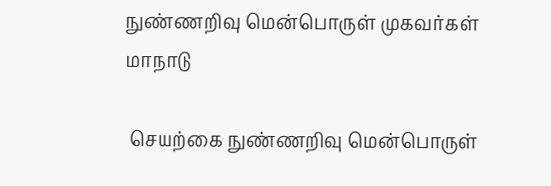நுண்ணறிவு மென்பொருள் முகவர்கள் மாநாடு

 செயற்கை நுண்ணறிவு மென்பொருள்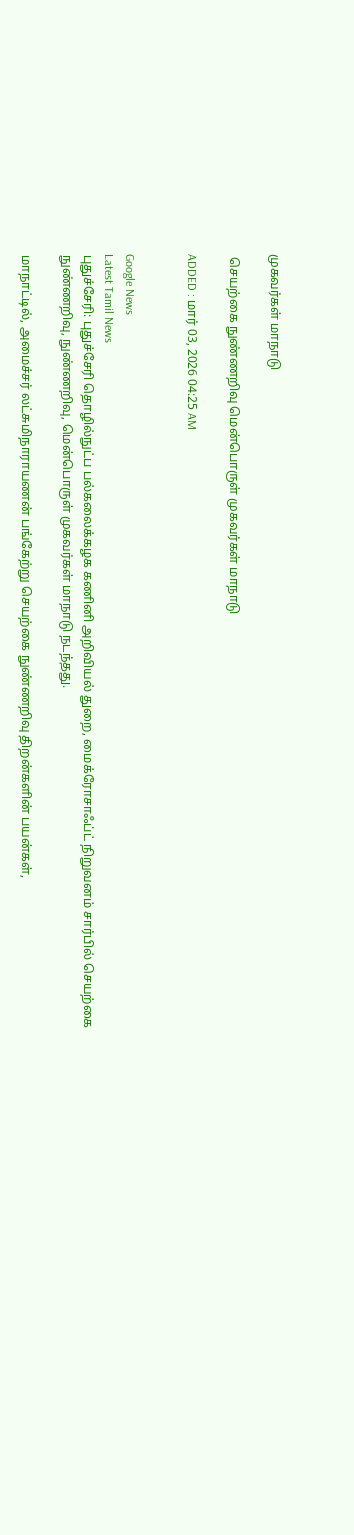முகவர்கள் மாநாடு

 செயற்கை நுண்ணறிவு மென்பொருள் முகவர்கள் மாநாடு

ADDED : மார் 03, 2026 04:25 AM


Google News
Latest Tamil News
புதுச்சேரி: புதுச்சேரி தொழில்நுட்ப பல்கலைக்கழக கணினி அறிவியல் துறை, மைக்ரோசாஃப்ட் நிறுவனம் சார்பில் செயற்கை நுண்ணறிவு, நுண்ணறிவு, மென்பொருள் முகவர்கள் மாநாடு நடந்தது.

மாநாட்டில், அமைச்சர் லட்சுமிநாராயணன் பங்கேற்று செயற்கை நுண்ணறிவு திறன்களின் பயன்கள்,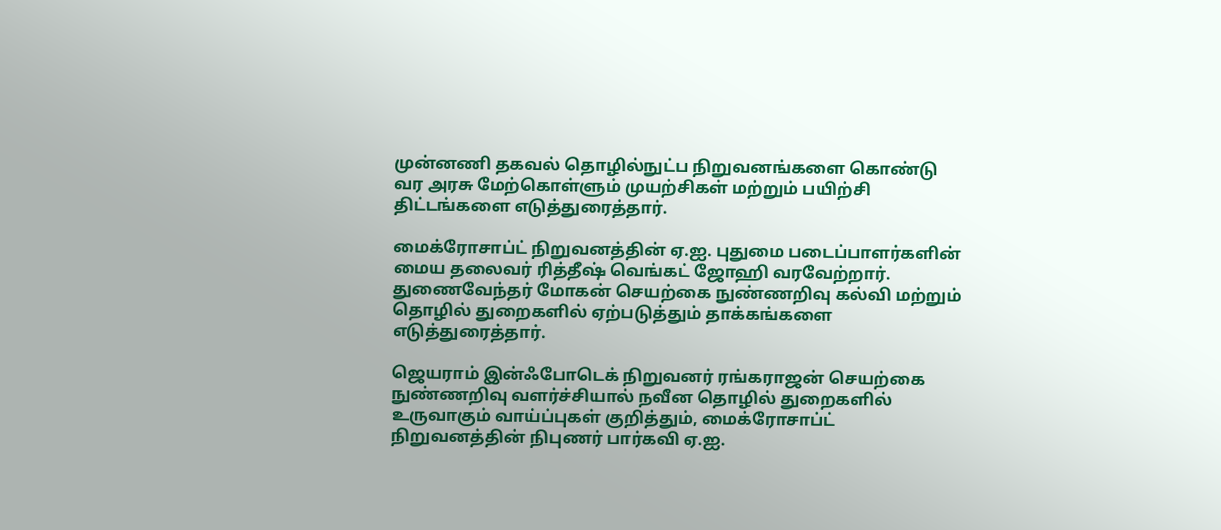முன்னணி தகவல் தொழில்நுட்ப நிறுவனங்களை கொண்டு வர அரசு மேற்கொள்ளும் முயற்சிகள் மற்றும் பயிற்சி திட்டங்களை எடுத்துரைத்தார்.

மைக்ரோசாப்ட் நிறுவனத்தின் ஏ.ஐ. புதுமை படைப்பாளர்களின் மைய தலைவர் ரித்தீஷ் வெங்கட் ஜோஹி வரவேற்றார். துணைவேந்தர் மோகன் செயற்கை நுண்ணறிவு கல்வி மற்றும் தொழில் துறைகளில் ஏற்படுத்தும் தாக்கங்களை எடுத்துரைத்தார்.

ஜெயராம் இன்ஃபோடெக் நிறுவனர் ரங்கராஜன் செயற்கை நுண்ணறிவு வளர்ச்சியால் நவீன தொழில் துறைகளில் உருவாகும் வாய்ப்புகள் குறித்தும், மைக்ரோசாப்ட் நிறுவனத்தின் நிபுணர் பார்கவி ஏ.ஐ.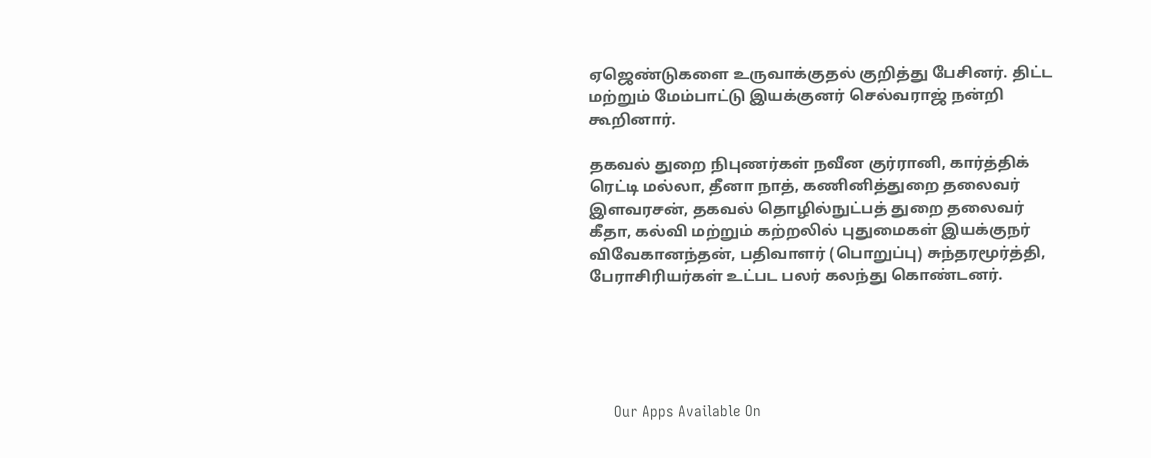ஏஜெண்டுகளை உருவாக்குதல் குறித்து பேசினர். திட்ட மற்றும் மேம்பாட்டு இயக்குனர் செல்வராஜ் நன்றி கூறினார்.

தகவல் துறை நிபுணர்கள் நவீன குர்ரானி, கார்த்திக் ரெட்டி மல்லா, தீனா நாத், கணினித்துறை தலைவர் இளவரசன், தகவல் தொழில்நுட்பத் துறை தலைவர் கீதா, கல்வி மற்றும் கற்றலில் புதுமைகள் இயக்குநர் விவேகானந்தன், பதிவாளர் (பொறுப்பு) சுந்தரமூர்த்தி, பேராசிரியர்கள் உட்பட பலர் கலந்து கொண்டனர்.





      Our Apps Available On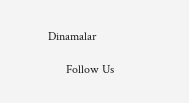Dinamalar

      Follow Us